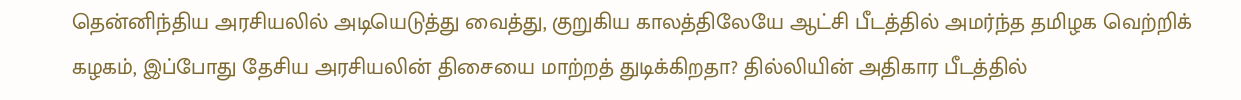தென்னிந்திய அரசியலில் அடியெடுத்து வைத்து, குறுகிய காலத்திலேயே ஆட்சி பீடத்தில் அமர்ந்த தமிழக வெற்றிக் கழகம், இப்போது தேசிய அரசியலின் திசையை மாற்றத் துடிக்கிறதா? தில்லியின் அதிகார பீடத்தில்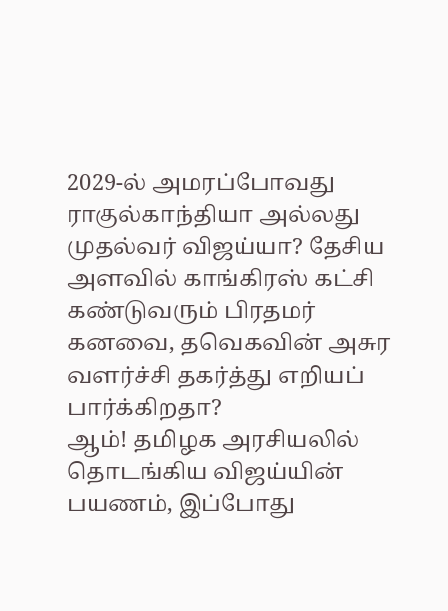2029-ல் அமரப்போவது ராகுல்காந்தியா அல்லது முதல்வர் விஜய்யா? தேசிய அளவில் காங்கிரஸ் கட்சி கண்டுவரும் பிரதமர் கனவை, தவெகவின் அசுர வளர்ச்சி தகர்த்து எறியப் பார்க்கிறதா?
ஆம்! தமிழக அரசியலில் தொடங்கிய விஜய்யின் பயணம், இப்போது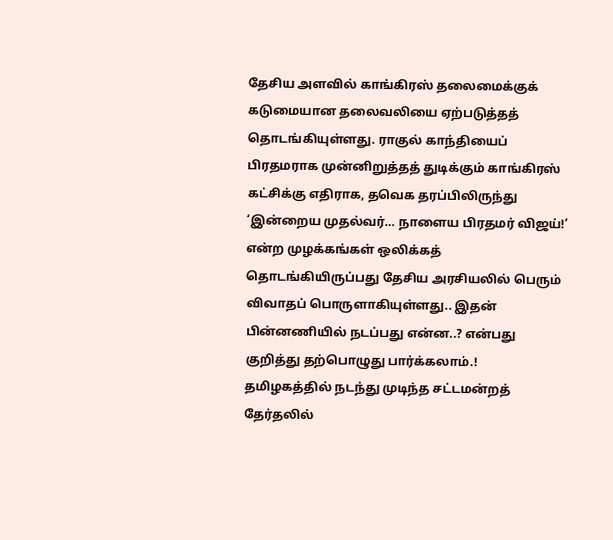தேசிய அளவில் காங்கிரஸ் தலைமைக்குக் கடுமையான தலைவலியை ஏற்படுத்தத் தொடங்கியுள்ளது. ராகுல் காந்தியைப் பிரதமராக முன்னிறுத்தத் துடிக்கும் காங்கிரஸ் கட்சிக்கு எதிராக, தவெக தரப்பிலிருந்து ‘இன்றைய முதல்வர்… நாளைய பிரதமர் விஜய்!’ என்ற முழக்கங்கள் ஒலிக்கத் தொடங்கியிருப்பது தேசிய அரசியலில் பெரும் விவாதப் பொருளாகியுள்ளது.. இதன் பின்னணியில் நடப்பது என்ன..? என்பது குறித்து தற்பொழுது பார்க்கலாம்.!
தமிழகத்தில் நடந்து முடிந்த சட்டமன்றத் தேர்தலில்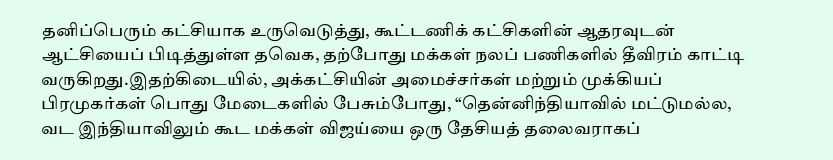தனிப்பெரும் கட்சியாக உருவெடுத்து, கூட்டணிக் கட்சிகளின் ஆதரவுடன் ஆட்சியைப் பிடித்துள்ள தவெக, தற்போது மக்கள் நலப் பணிகளில் தீவிரம் காட்டி வருகிறது.இதற்கிடையில், அக்கட்சியின் அமைச்சர்கள் மற்றும் முக்கியப் பிரமுகர்கள் பொது மேடைகளில் பேசும்போது, “தென்னிந்தியாவில் மட்டுமல்ல, வட இந்தியாவிலும் கூட மக்கள் விஜய்யை ஒரு தேசியத் தலைவராகப்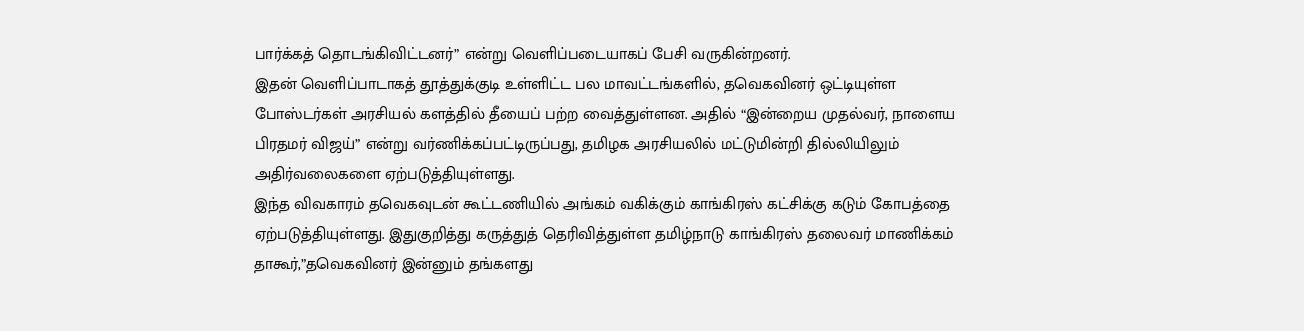பார்க்கத் தொடங்கிவிட்டனர்” என்று வெளிப்படையாகப் பேசி வருகின்றனர்.
இதன் வெளிப்பாடாகத் தூத்துக்குடி உள்ளிட்ட பல மாவட்டங்களில், தவெகவினர் ஒட்டியுள்ள போஸ்டர்கள் அரசியல் களத்தில் தீயைப் பற்ற வைத்துள்ளன. அதில் “இன்றைய முதல்வர், நாளைய பிரதமர் விஜய்” என்று வர்ணிக்கப்பட்டிருப்பது, தமிழக அரசியலில் மட்டுமின்றி தில்லியிலும் அதிர்வலைகளை ஏற்படுத்தியுள்ளது.
இந்த விவகாரம் தவெகவுடன் கூட்டணியில் அங்கம் வகிக்கும் காங்கிரஸ் கட்சிக்கு கடும் கோபத்தை ஏற்படுத்தியுள்ளது. இதுகுறித்து கருத்துத் தெரிவித்துள்ள தமிழ்நாடு காங்கிரஸ் தலைவர் மாணிக்கம் தாகூர்,”தவெகவினர் இன்னும் தங்களது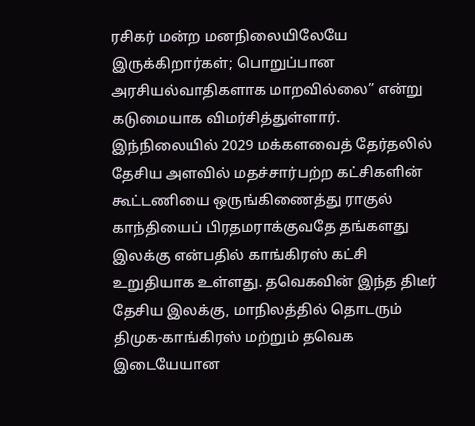ரசிகர் மன்ற மனநிலையிலேயே இருக்கிறார்கள்; பொறுப்பான அரசியல்வாதிகளாக மாறவில்லை” என்று கடுமையாக விமர்சித்துள்ளார்.
இந்நிலையில் 2029 மக்களவைத் தேர்தலில் தேசிய அளவில் மதச்சார்பற்ற கட்சிகளின் கூட்டணியை ஒருங்கிணைத்து ராகுல் காந்தியைப் பிரதமராக்குவதே தங்களது இலக்கு என்பதில் காங்கிரஸ் கட்சி உறுதியாக உள்ளது. தவெகவின் இந்த திடீர் தேசிய இலக்கு, மாநிலத்தில் தொடரும் திமுக-காங்கிரஸ் மற்றும் தவெக இடையேயான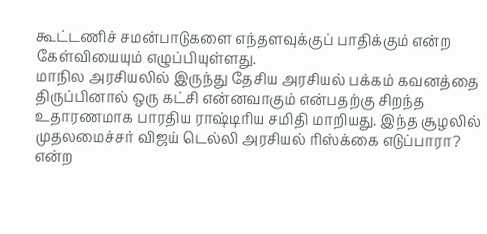கூட்டணிச் சமன்பாடுகளை எந்தளவுக்குப் பாதிக்கும் என்ற கேள்வியையும் எழுப்பியுள்ளது.
மாநில அரசியலில் இருந்து தேசிய அரசியல் பக்கம் கவனத்தை திருப்பினால் ஒரு கட்சி என்னவாகும் என்பதற்கு சிறந்த உதாரணமாக பாரதிய ராஷ்டிரிய சமிதி மாறியது. இந்த சூழலில் முதலமைச்சர் விஜய் டெல்லி அரசியல் ரிஸ்க்கை எடுப்பாரா? என்ற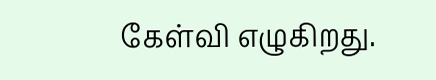கேள்வி எழுகிறது.